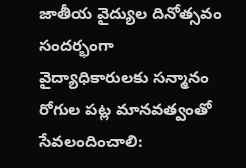జాతీయ వైద్యుల దినోత్సవం సందర్భంగా వైద్యాధికారులకు సన్మానం
రోగుల పట్ల మానవత్వంతో సేవలందించాలి: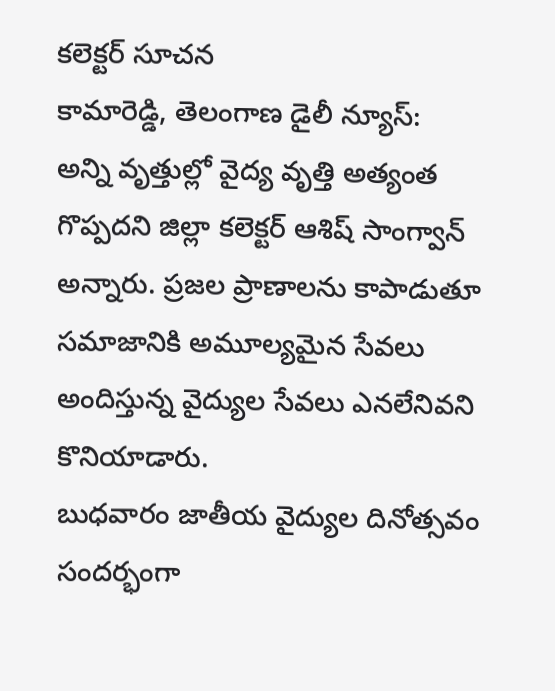కలెక్టర్ సూచన
కామారెడ్డి, తెలంగాణ డైలీ న్యూస్:
అన్ని వృత్తుల్లో వైద్య వృత్తి అత్యంత గొప్పదని జిల్లా కలెక్టర్ ఆశిష్ సాంగ్వాన్ అన్నారు. ప్రజల ప్రాణాలను కాపాడుతూ సమాజానికి అమూల్యమైన సేవలు అందిస్తున్న వైద్యుల సేవలు ఎనలేనివని కొనియాడారు.
బుధవారం జాతీయ వైద్యుల దినోత్సవం సందర్భంగా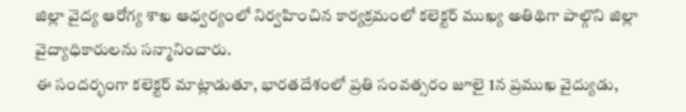జిల్లా వైద్య ఆరోగ్య శాఖ ఆధ్వర్యంలో నిర్వహించిన కార్యక్రమంలో కలెక్టర్ ముఖ్య అతిథిగా పాల్గొని జిల్లా వైద్యాధికారులను సన్మానించారు.
ఈ సందర్భంగా కలెక్టర్ మాట్లాడుతూ, భారతదేశంలో ప్రతి సంవత్సరం జూలై 1న ప్రముఖ వైద్యుడు,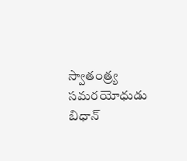స్వాతంత్ర్య సమరయోధుడు బిధాన్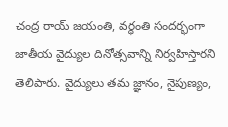చంద్ర రాయ్ జయంతి, వర్ధంతి సందర్భంగా జాతీయ వైద్యుల దినోత్సవాన్ని నిర్వహిస్తారని తెలిపారు. వైద్యులు తమ జ్ఞానం, నైపుణ్యం,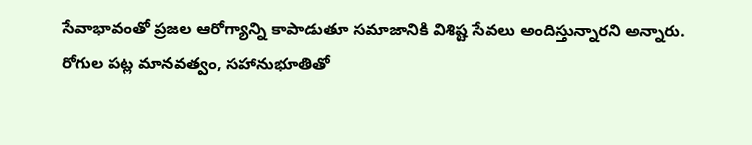సేవాభావంతో ప్రజల ఆరోగ్యాన్ని కాపాడుతూ సమాజానికి విశిష్ట సేవలు అందిస్తున్నారని అన్నారు.
రోగుల పట్ల మానవత్వం, సహానుభూతితో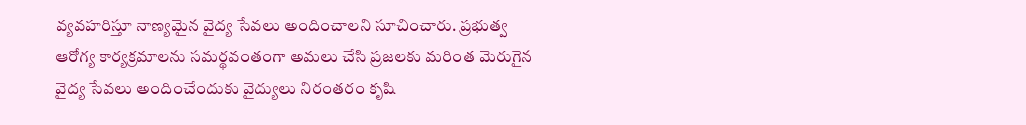వ్యవహరిస్తూ నాణ్యమైన వైద్య సేవలు అందించాలని సూచించారు. ప్రభుత్వ ఆరోగ్య కార్యక్రమాలను సమర్థవంతంగా అమలు చేసి ప్రజలకు మరింత మెరుగైన వైద్య సేవలు అందించేందుకు వైద్యులు నిరంతరం కృషి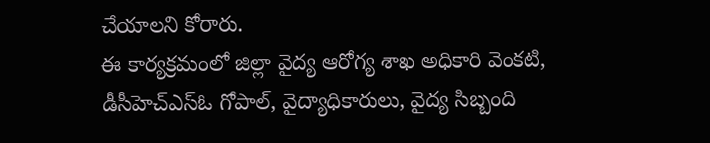చేయాలని కోరారు.
ఈ కార్యక్రమంలో జిల్లా వైద్య ఆరోగ్య శాఖ అధికారి వెంకటి, డీసీహెచ్ఎస్ఓ గోపాల్, వైద్యాధికారులు, వైద్య సిబ్బంది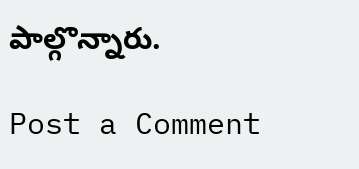పాల్గొన్నారు.

Post a Comment